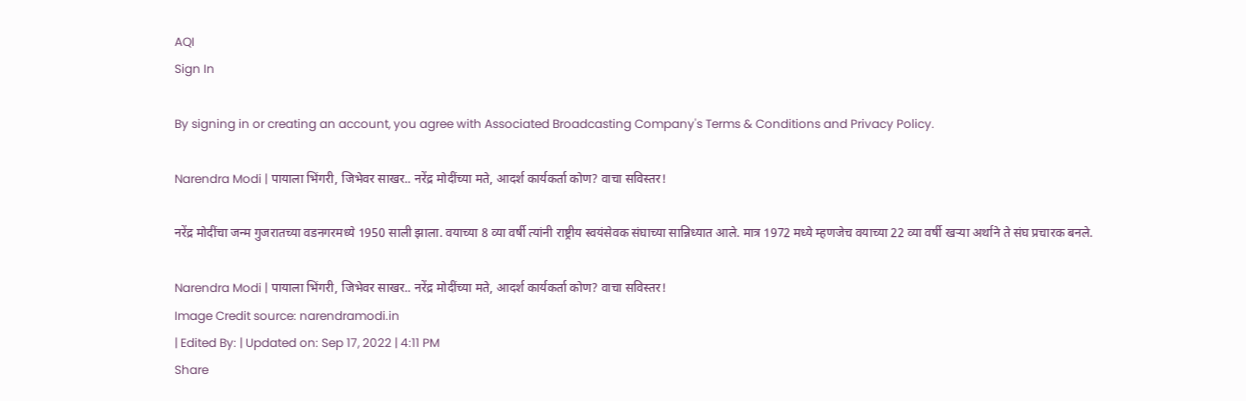AQI
Sign In

By signing in or creating an account, you agree with Associated Broadcasting Company's Terms & Conditions and Privacy Policy.

Narendra Modi | पायाला भिंगरी, जिभेवर साखर.. नरेंद्र मोदींच्या मते, आदर्श कार्यकर्ता कोण? वाचा सविस्तर!

नरेंद्र मोदींचा जन्म गुजरातच्या वडनगरमध्ये 1950 साली झाला. वयाच्या 8 व्या वर्षी त्यांनी राष्ट्रीय स्वयंसेवक संघाच्या सान्निध्यात आले. मात्र 1972 मध्ये म्हणजेच वयाच्या 22 व्या वर्षी खऱ्या अर्थाने ते संघ प्रचारक बनले.

Narendra Modi | पायाला भिंगरी, जिभेवर साखर.. नरेंद्र मोदींच्या मते, आदर्श कार्यकर्ता कोण? वाचा सविस्तर!
Image Credit source: narendramodi.in
| Edited By: | Updated on: Sep 17, 2022 | 4:11 PM
Share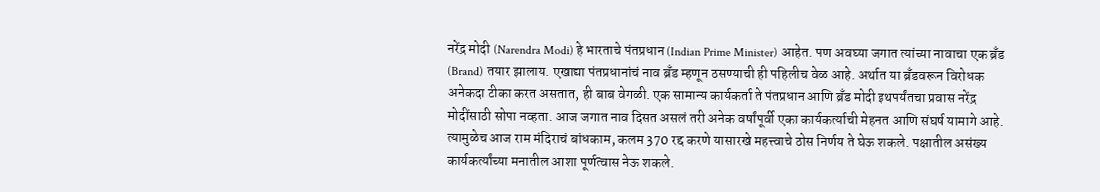नरेंद्र मोदी (Narendra Modi) हे भारताचे पंतप्रधान (Indian Prime Minister) आहेत. पण अवघ्या जगात त्यांच्या नावाचा एक ब्रँड (Brand) तयार झालाय. एखाद्या पंतप्रधानांचं नाव ब्रँड म्हणून ठसण्याची ही पहिलीच वेळ आहे. अर्थात या ब्रँडवरून विरोधक अनेकदा टीका करत असतात, ही बाब वेगळी. एक सामान्य कार्यकर्ता ते पंतप्रधान आणि ब्रँड मोदी इथपर्यंतचा प्रवास नरेंद्र मोदींसाठी सोपा नव्हता. आज जगात नाव दिसत असलं तरी अनेक वर्षांपूर्वी एका कार्यकर्त्याची मेहनत आणि संघर्ष यामागे आहे. त्यामुळेच आज राम मंदिराचं बांधकाम, कलम 370 रद्द करणे यासारखे महत्त्वाचे ठोस निर्णय ते घेऊ शकले. पक्षातील असंख्य कार्यकर्त्यांच्या मनातील आशा पूर्णत्वास नेऊ शकले.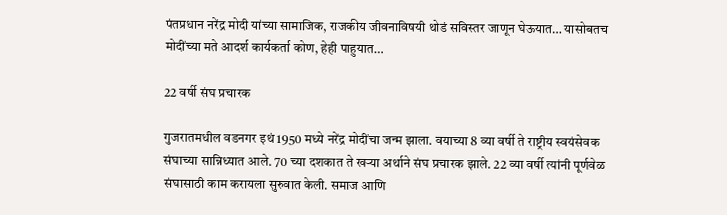पंतप्रधान नरेंद्र मोदी यांच्या सामाजिक, राजकीय जीवनाविषयी थोडं सविस्तर जाणून घेऊयात… यासोबतच मोदींच्या मते आदर्श कार्यकर्ता कोण, हेही पाहुयात…

22 वर्षी संघ प्रचारक

गुजरातमधील वडनगर इथं 1950 मध्ये नरेंद्र मोदींचा जन्म झाला. वयाच्या 8 व्या वर्षी ते राष्ट्रीय स्वयंसेवक संघाच्या सान्निध्यात आले. 70 च्या दशकात ते खऱ्या अर्थाने संघ प्रचारक झाले. 22 व्या वर्षी त्यांनी पूर्णवेळ संघासाठी काम करायला सुरुवात केली. समाज आणि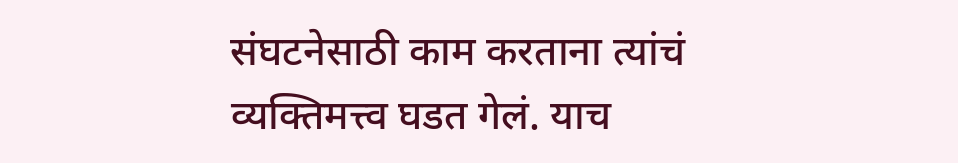संघटनेसाठी काम करताना त्यांचं व्यक्तिमत्त्व घडत गेलं. याच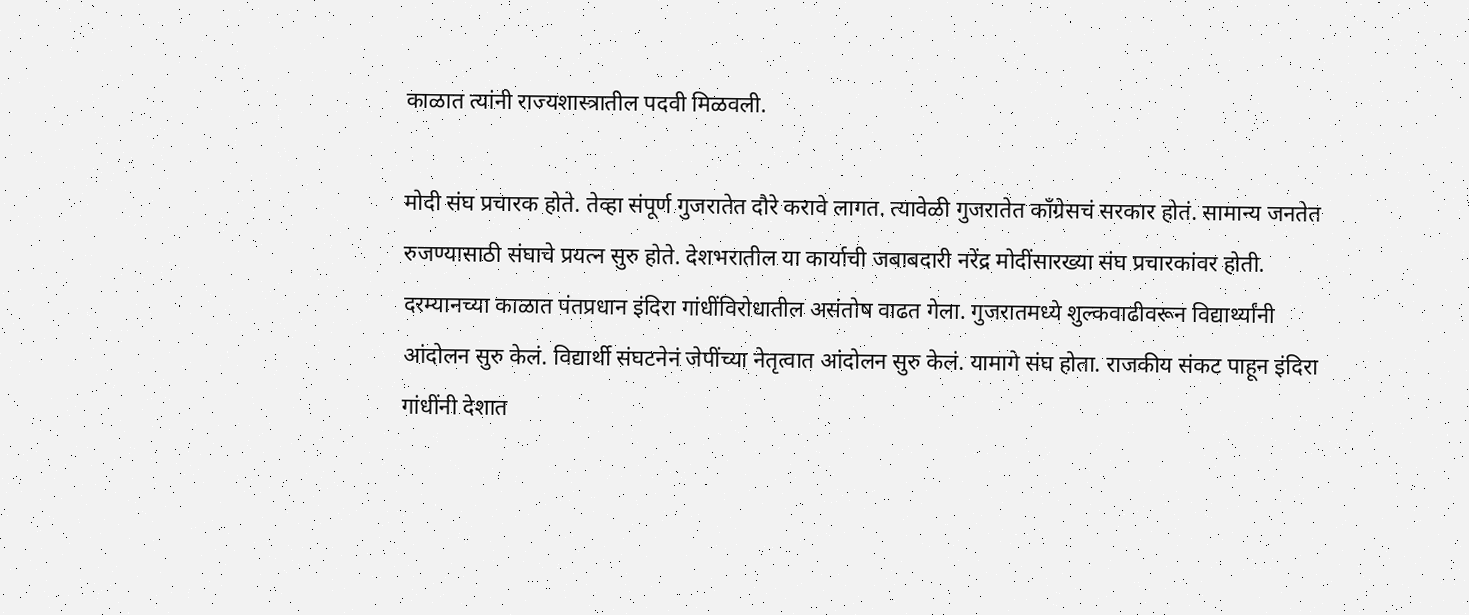काळात त्यांनी राज्यशास्त्रातील पदवी मिळवली.

मोदी संघ प्रचारक होते. तेव्हा संपूर्ण गुजरातेत दौरे करावे लागत. त्यावेळी गुजरातेत काँग्रेसचं सरकार होतं. सामान्य जनतेत रुजण्यासाठी संघाचे प्रयत्न सुरु होते. देशभरातील या कार्याची जबाबदारी नरेंद्र मोदींसारख्या संघ प्रचारकांवर होती. दरम्यानच्या काळात पंतप्रधान इंदिरा गांधींविरोधातील असंतोष वाढत गेला. गुजरातमध्ये शुल्कवाढीवरून विद्यार्थ्यांनी आंदोलन सुरु केलं. विद्यार्थी संघटनेनं जेपींच्या नेतृत्वात आंदोलन सुरु केलं. यामागे संघ होता. राजकीय संकट पाहून इंदिरा गांधींनी देशात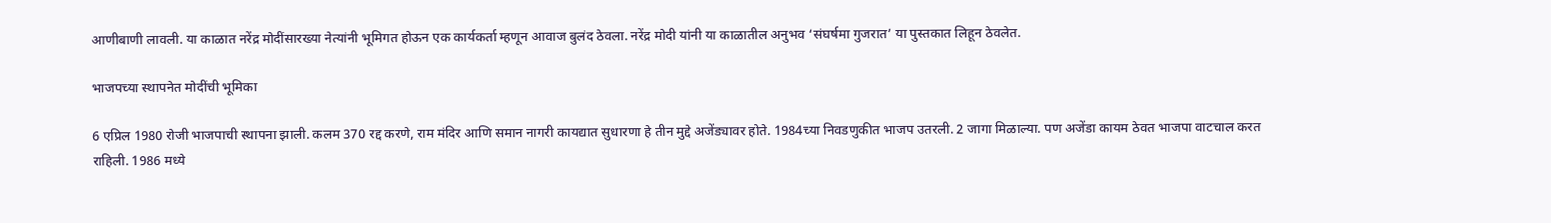आणीबाणी लावली. या काळात नरेंद्र मोदींसारख्या नेत्यांनी भूमिगत होऊन एक कार्यकर्ता म्हणून आवाज बुलंद ठेवला. नरेंद्र मोदी यांनी या काळातील अनुभव ‘संघर्षमा गुजरात’ या पुस्तकात लिहून ठेवलेत.

भाजपच्या स्थापनेत मोदींची भूमिका

6 एप्रिल 1980 रोजी भाजपाची स्थापना झाली. कलम 370 रद्द करणे, राम मंदिर आणि समान नागरी कायद्यात सुधारणा हे तीन मुद्दे अजेंड्यावर होते. 1984च्या निवडणुकीत भाजप उतरली. 2 जागा मिळाल्या. पण अजेंडा कायम ठेवत भाजपा वाटचाल करत राहिली. 1986 मध्ये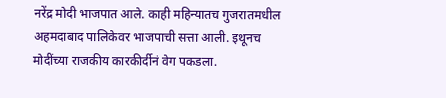नरेंद्र मोदी भाजपात आले. काही महिन्यातच गुजरातमधील अहमदाबाद पालिकेवर भाजपाची सत्ता आली. इथूनच मोदींच्या राजकीय कारकीर्दीनं वेग पकडला.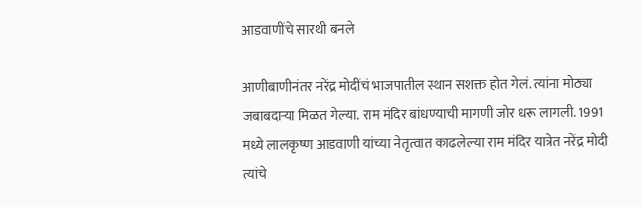आडवाणींचे सारथी बनले

आणीबाणीनंतर नरेंद्र मोदींचं भाजपातील स्थान सशक्त होत गेलं. त्यांना मोठ्या जबाबदाऱ्या मिळत गेल्या. राम मंदिर बांधण्याची मागणी जोर धरू लागली. 1991 मध्ये लालकृष्ण आडवाणी यांच्या नेतृत्वात काढलेल्या राम मंदिर यात्रेत नरेंद्र मोदी त्यांचे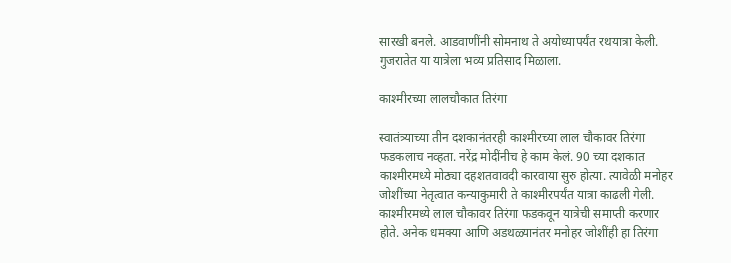सारखी बनले. आडवाणींनी सोमनाथ ते अयोध्यापर्यंत रथयात्रा केली. गुजरातेत या यात्रेला भव्य प्रतिसाद मिळाला.

काश्मीरच्या लालचौकात तिरंगा

स्वातंत्र्याच्या तीन दशकानंतरही काश्मीरच्या लाल चौकावर तिरंगा फडकलाच नव्हता. नरेंद्र मोदींनीच हे काम केलं. 90 च्या दशकात काश्मीरमध्ये मोठ्या दहशतवावदी कारवाया सुरु होत्या. त्यावेळी मनोहर जोशींच्या नेतृत्वात कन्याकुमारी ते काश्मीरपर्यंत यात्रा काढली गेली. काश्मीरमध्ये लाल चौकावर तिरंगा फडकवून यात्रेची समाप्ती करणार होते. अनेक धमक्या आणि अडथळ्यानंतर मनोहर जोशींही हा तिरंगा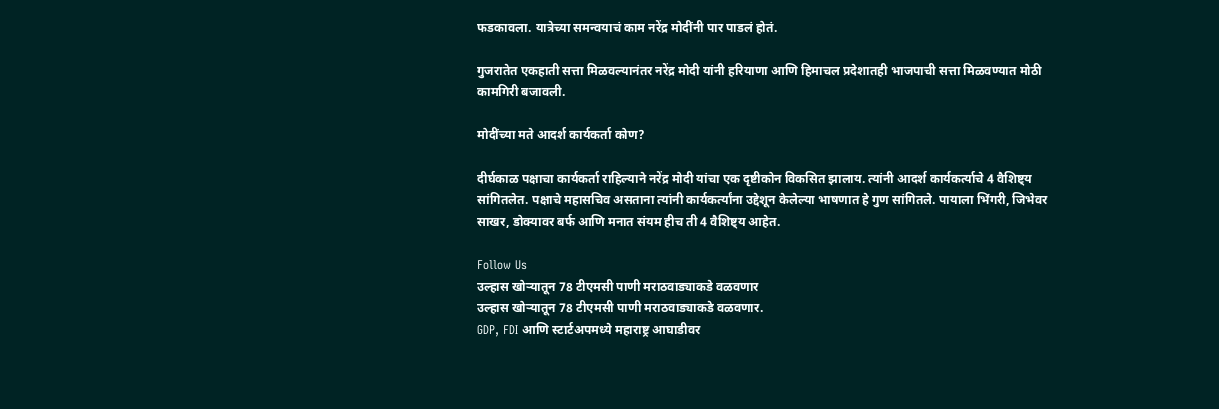फडकावला. यात्रेच्या समन्वयाचं काम नरेंद्र मोदींनी पार पाडलं होतं.

गुजरातेत एकहाती सत्ता मिळवल्यानंतर नरेंद्र मोदी यांनी हरियाणा आणि हिमाचल प्रदेशातही भाजपाची सत्ता मिळवण्यात मोठी कामगिरी बजावली.

मोदींच्या मते आदर्श कार्यकर्ता कोण?

दीर्घकाळ पक्षाचा कार्यकर्ता राहिल्याने नरेंद्र मोदी यांचा एक दृष्टीकोन विकसित झालाय. त्यांनी आदर्श कार्यकर्त्याचे 4 वैशिष्ट्य सांगितलेत. पक्षाचे महासचिव असताना त्यांनी कार्यकर्त्यांना उद्देशून केलेल्या भाषणात हे गुण सांगितले. पायाला भिंगरी, जिभेवर साखर, डोक्यावर बर्फ आणि मनात संयम हीच ती 4 वैशिष्ट्य आहेत.

Follow Us
उल्हास खोऱ्यातून 78 टीएमसी पाणी मराठवाड्याकडे वळवणार
उल्हास खोऱ्यातून 78 टीएमसी पाणी मराठवाड्याकडे वळवणार.
GDP, FDI आणि स्टार्टअपमध्ये महाराष्ट्र आघाडीवर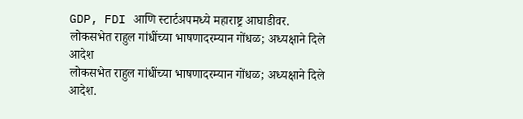GDP, FDI आणि स्टार्टअपमध्ये महाराष्ट्र आघाडीवर.
लोकसभेत राहुल गांधींच्या भाषणादरम्यान गोंधळ; अध्यक्षाने दिले आदेश
लोकसभेत राहुल गांधींच्या भाषणादरम्यान गोंधळ; अध्यक्षाने दिले आदेश.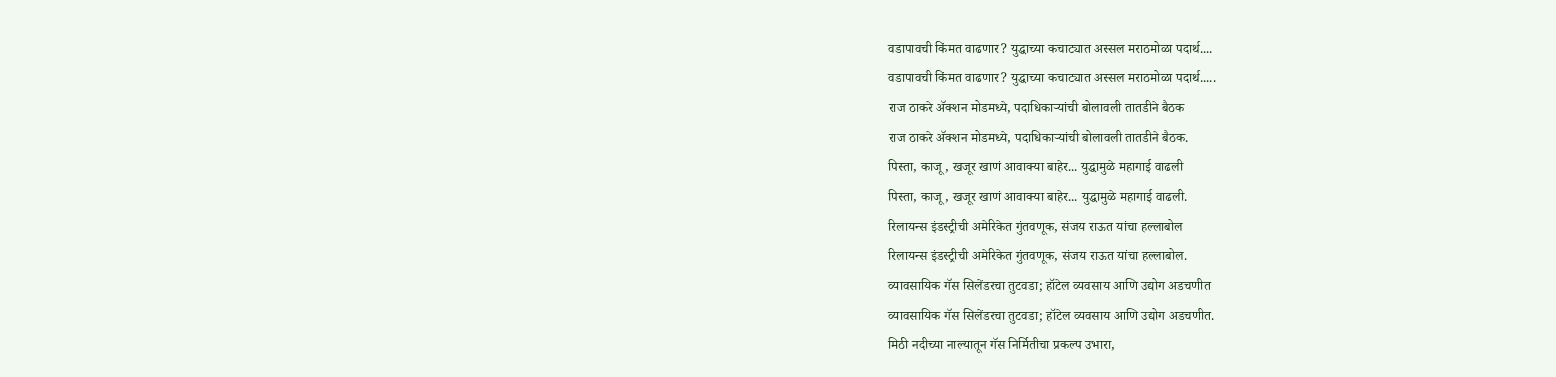वडापावची किंमत वाढणार? युद्धाच्या कचाट्यात अस्सल मराठमोळा पदार्थ....
वडापावची किंमत वाढणार? युद्धाच्या कचाट्यात अस्सल मराठमोळा पदार्थ.....
राज ठाकरे अ‍ॅक्शन मोडमध्ये, पदाधिकाऱ्यांची बोलावली तातडीने बैठक
राज ठाकरे अ‍ॅक्शन मोडमध्ये, पदाधिकाऱ्यांची बोलावली तातडीने बैठक.
पिस्ता, काजू, खजूर खाणं आवाक्या बाहेर... युद्धामुळे महागाई वाढली
पिस्ता, काजू, खजूर खाणं आवाक्या बाहेर... युद्धामुळे महागाई वाढली.
रिलायन्स इंडस्ट्रीची अमेरिकेत गुंतवणूक, संजय राऊत यांचा हल्लाबोल
रिलायन्स इंडस्ट्रीची अमेरिकेत गुंतवणूक, संजय राऊत यांचा हल्लाबोल.
व्यावसायिक गॅस सिलेंडरचा तुटवडा; हॉटेल व्यवसाय आणि उद्योग अडचणीत
व्यावसायिक गॅस सिलेंडरचा तुटवडा; हॉटेल व्यवसाय आणि उद्योग अडचणीत.
मिठी नदीच्या नाल्यातून गॅस निर्मितीचा प्रकल्प उभारा,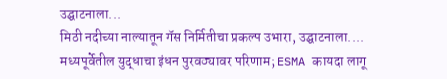उद्घाटनाला...
मिठी नदीच्या नाल्यातून गॅस निर्मितीचा प्रकल्प उभारा, उद्घाटनाला....
मध्यपूर्वेतील युद्धाचा इंधन पुरवठ्यावर परिणाम; ESMA कायदा लागू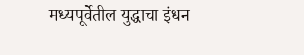मध्यपूर्वेतील युद्धाचा इंधन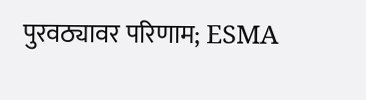पुरवठ्यावर परिणाम; ESMA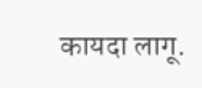कायदा लागू.